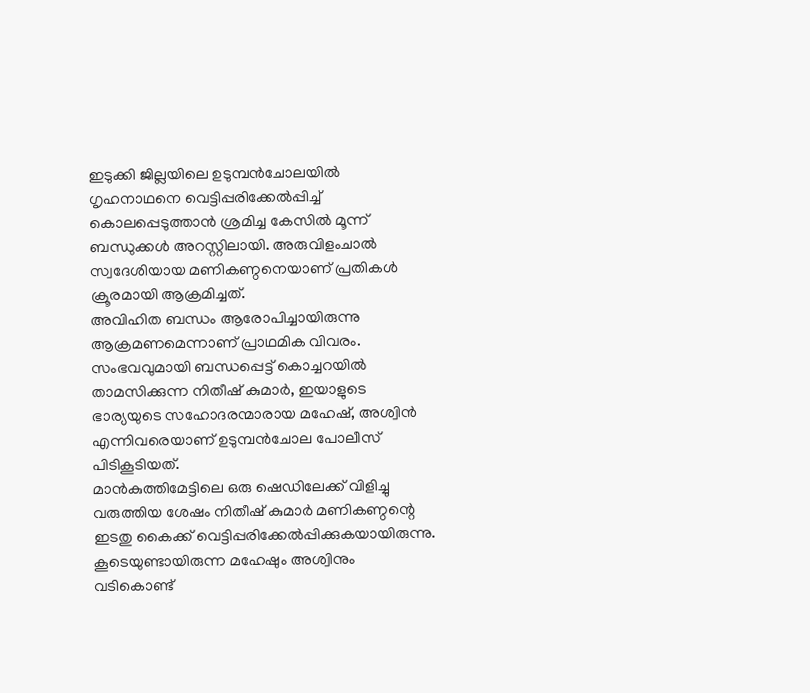ഇടുക്കി ജില്ലയിലെ ഉടുമ്പൻചോലയിൽ ഗൃഹനാഥനെ വെട്ടിപ്പരിക്കേൽപ്പിച്ച് കൊലപ്പെടുത്താൻ ശ്രമിച്ച കേസിൽ മൂന്ന് ബന്ധുക്കൾ അറസ്റ്റിലായി. അരുവിളംചാൽ സ്വദേശിയായ മണികണ്ഠനെയാണ് പ്രതികൾ ക്രൂരമായി ആക്രമിച്ചത്.
അവിഹിത ബന്ധം ആരോപിച്ചായിരുന്നു ആക്രമണമെന്നാണ് പ്രാഥമിക വിവരം. സംഭവവുമായി ബന്ധപ്പെട്ട് കൊച്ചറയിൽ താമസിക്കുന്ന നിതീഷ് കുമാർ, ഇയാളുടെ ഭാര്യയുടെ സഹോദരന്മാരായ മഹേഷ്, അശ്വിൻ എന്നിവരെയാണ് ഉടുമ്പൻചോല പോലീസ് പിടികൂടിയത്.
മാൻകുത്തിമേട്ടിലെ ഒരു ഷെഡിലേക്ക് വിളിച്ചു വരുത്തിയ ശേഷം നിതീഷ് കുമാർ മണികണ്ഠന്റെ ഇടതു കൈക്ക് വെട്ടിപ്പരിക്കേൽപ്പിക്കുകയായിരുന്നു. കൂടെയുണ്ടായിരുന്ന മഹേഷും അശ്വിനും വടികൊണ്ട്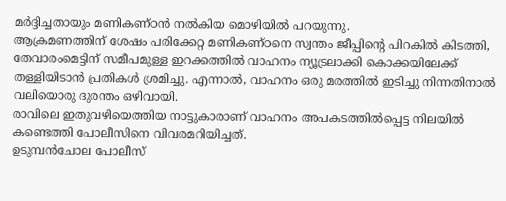മർദ്ദിച്ചതായും മണികണ്ഠൻ നൽകിയ മൊഴിയിൽ പറയുന്നു.
ആക്രമണത്തിന് ശേഷം പരിക്കേറ്റ മണികണ്ഠനെ സ്വന്തം ജീപ്പിന്റെ പിറകിൽ കിടത്തി, തേവാരംമെട്ടിന് സമീപമുള്ള ഇറക്കത്തിൽ വാഹനം ന്യൂട്രലാക്കി കൊക്കയിലേക്ക് തള്ളിയിടാൻ പ്രതികൾ ശ്രമിച്ചു. എന്നാൽ, വാഹനം ഒരു മരത്തിൽ ഇടിച്ചു നിന്നതിനാൽ വലിയൊരു ദുരന്തം ഒഴിവായി.
രാവിലെ ഇതുവഴിയെത്തിയ നാട്ടുകാരാണ് വാഹനം അപകടത്തിൽപ്പെട്ട നിലയിൽ കണ്ടെത്തി പോലീസിനെ വിവരമറിയിച്ചത്.
ഉടുമ്പൻചോല പോലീസ്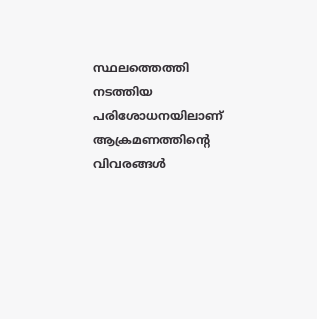സ്ഥലത്തെത്തി നടത്തിയ പരിശോധനയിലാണ് ആക്രമണത്തിന്റെ വിവരങ്ങൾ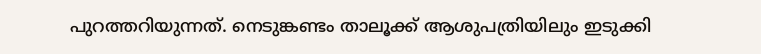പുറത്തറിയുന്നത്. നെടുങ്കണ്ടം താലൂക്ക് ആശുപത്രിയിലും ഇടുക്കി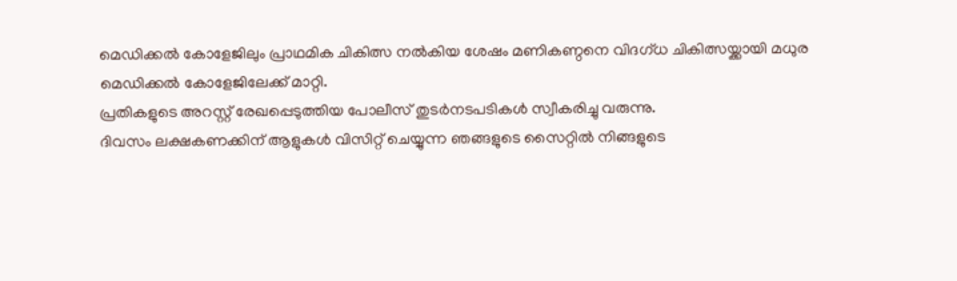മെഡിക്കൽ കോളേജിലും പ്രാഥമിക ചികിത്സ നൽകിയ ശേഷം മണികണ്ഠനെ വിദഗ്ധ ചികിത്സയ്ക്കായി മധുര മെഡിക്കൽ കോളേജിലേക്ക് മാറ്റി.
പ്രതികളുടെ അറസ്റ്റ് രേഖപ്പെടുത്തിയ പോലീസ് തുടർനടപടികൾ സ്വീകരിച്ചു വരുന്നു.
ദിവസം ലക്ഷകണക്കിന് ആളുകൾ വിസിറ്റ് ചെയ്യുന്ന ഞങ്ങളുടെ സൈറ്റിൽ നിങ്ങളുടെ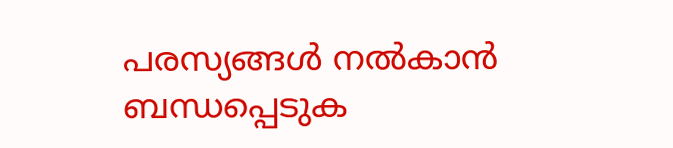പരസ്യങ്ങൾ നൽകാൻ ബന്ധപ്പെടുക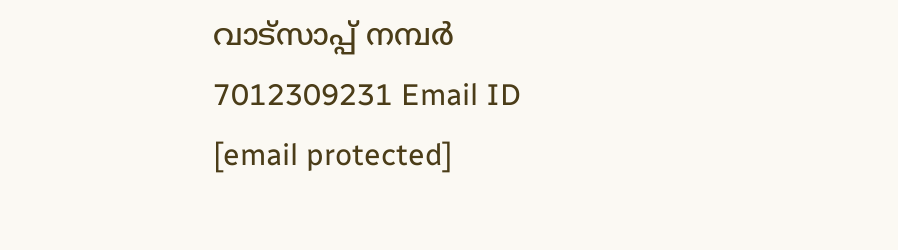വാട്സാപ്പ് നമ്പർ 7012309231 Email ID [email protected]